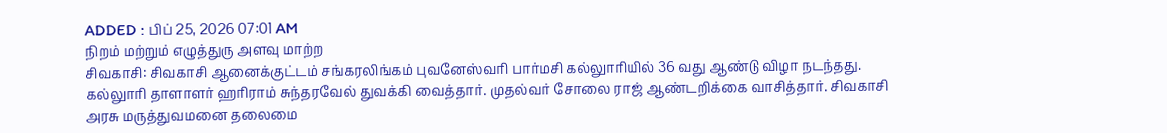ADDED : பிப் 25, 2026 07:01 AM
நிறம் மற்றும் எழுத்துரு அளவு மாற்ற
சிவகாசி: சிவகாசி ஆனைக்குட்டம் சங்கரலிங்கம் புவனேஸ்வரி பார்மசி கல்லுாரியில் 36 வது ஆண்டு விழா நடந்தது.
கல்லுாரி தாளாளர் ஹரிராம் சுந்தரவேல் துவக்கி வைத்தார். முதல்வர் சோலை ராஜ் ஆண்டறிக்கை வாசித்தார். சிவகாசி அரசு மருத்துவமனை தலைமை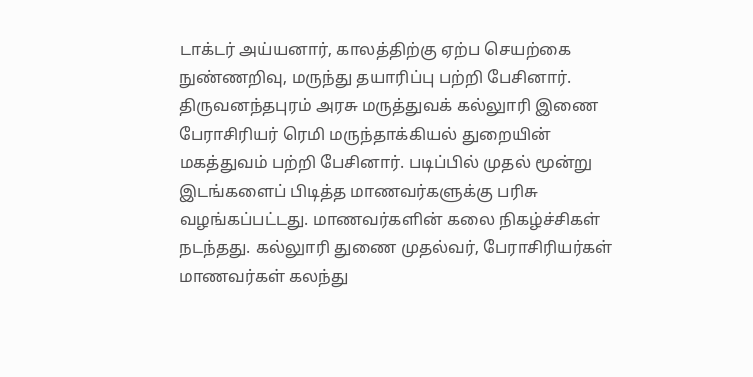டாக்டர் அய்யனார், காலத்திற்கு ஏற்ப செயற்கை நுண்ணறிவு, மருந்து தயாரிப்பு பற்றி பேசினார்.
திருவனந்தபுரம் அரசு மருத்துவக் கல்லுாரி இணை பேராசிரியர் ரெமி மருந்தாக்கியல் துறையின் மகத்துவம் பற்றி பேசினார். படிப்பில் முதல் மூன்று இடங்களைப் பிடித்த மாணவர்களுக்கு பரிசு வழங்கப்பட்டது. மாணவர்களின் கலை நிகழ்ச்சிகள் நடந்தது. கல்லுாரி துணை முதல்வர், பேராசிரியர்கள் மாணவர்கள் கலந்து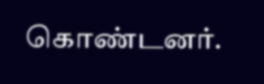கொண்டனர்.